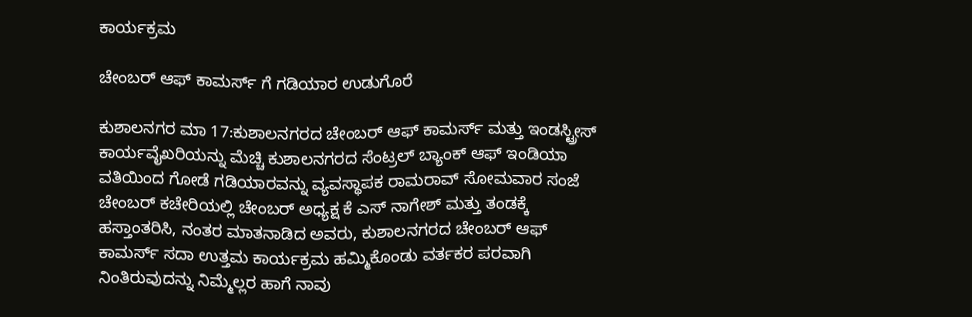ಕಾರ್ಯಕ್ರಮ

ಚೇಂಬರ್ ಆಫ್ ಕಾಮರ್ಸ್ ಗೆ ಗಡಿಯಾರ ಉಡುಗೊರೆ

ಕುಶಾಲನಗರ ಮಾ 17:ಕುಶಾಲನಗರದ ಚೇಂಬರ್ ಆಫ್ ಕಾಮರ್ಸ್ ಮತ್ತು ಇಂಡಸ್ಟ್ರೀಸ್ ಕಾರ್ಯವೈಖರಿಯನ್ನು ಮೆಚ್ಚಿ ಕುಶಾಲನಗರದ ಸೆಂಟ್ರಲ್ ಬ್ಯಾಂಕ್ ಆಫ್ ಇಂಡಿಯಾ ವತಿಯಿಂದ ಗೋಡೆ ಗಡಿಯಾರವನ್ನು ವ್ಯವಸ್ಥಾಪಕ ರಾಮರಾವ್ ಸೋಮವಾರ ಸಂಜೆ ಚೇಂಬರ್ ಕಚೇರಿಯಲ್ಲಿ ಚೇಂಬರ್ ಅಧ್ಯಕ್ಷ ಕೆ ಎಸ್ ನಾಗೇಶ್ ಮತ್ತು ತಂಡಕ್ಕೆ ಹಸ್ತಾಂತರಿಸಿ, ನಂತರ ಮಾತನಾಡಿದ ಅವರು, ಕುಶಾಲನಗರದ ಚೇಂಬರ್ ಆಫ್ ಕಾಮರ್ಸ್ ಸದಾ ಉತ್ತಮ ಕಾರ್ಯಕ್ರಮ ಹಮ್ಮಿಕೊಂಡು ವರ್ತಕರ ಪರವಾಗಿ ನಿಂತಿರುವುದನ್ನು ನಿಮ್ಮೆಲ್ಲರ ಹಾಗೆ ನಾವು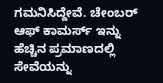ಗಮನಿಸಿದ್ದೇವೆ. ಚೇಂಬರ್ ಆಫ್ ಕಾಮರ್ಸ್ ಇನ್ನು ಹೆಚ್ಚಿನ ಪ್ರಮಾಣದಲ್ಲಿ ಸೇವೆಯನ್ನು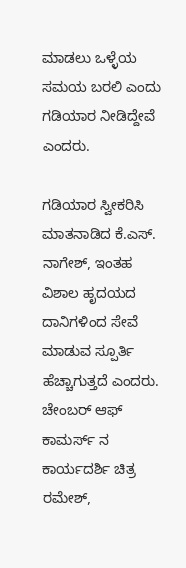ಮಾಡಲು ಒಳ್ಳೆಯ ಸಮಯ ಬರಲಿ ಎಂದು ಗಡಿಯಾರ ನೀಡಿದ್ದೇವೆ ಎಂದರು.

ಗಡಿಯಾರ ಸ್ವೀಕರಿಸಿ ಮಾತನಾಡಿದ ಕೆ.ಎಸ್. ನಾಗೇಶ್, ಇಂತಹ ವಿಶಾಲ ಹೃದಯದ ದಾನಿಗಳಿಂದ ಸೇವೆ ಮಾಡುವ ಸ್ಪೂರ್ತಿ ಹೆಚ್ಚಾಗುತ್ತದೆ ಎಂದರು.
ಚೇಂಬರ್ ಆಫ್ ಕಾಮರ್ಸ್ ನ ಕಾರ್ಯದರ್ಶಿ ಚಿತ್ರ ರಮೇಶ್,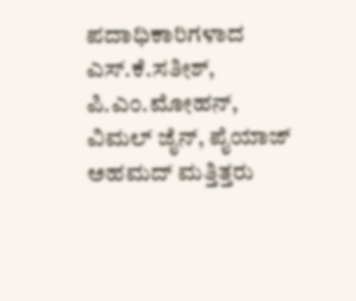ಪದಾಧಿಕಾರಿಗಳಾದ ಎಸ್.ಕೆ.ಸತೀಶ್, ಪಿ.ಎಂ.ಮೋಹನ್, ವಿಮಲ್ ಜೈನ್, ಪೈಯಾಜ್ ಅಹಮದ್ ಮತ್ತಿತ್ತರು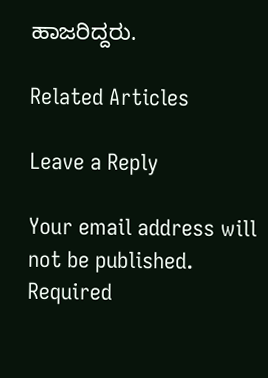ಹಾಜರಿದ್ದರು.

Related Articles

Leave a Reply

Your email address will not be published. Required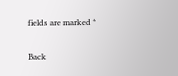fields are marked *

Back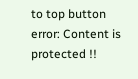to top button
error: Content is protected !!